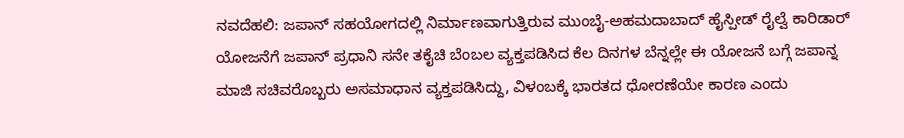ನವದೆಹಲಿ: ಜಪಾನ್ ಸಹಯೋಗದಲ್ಲಿ ನಿರ್ಮಾಣವಾಗುತ್ತಿರುವ ಮುಂಬೈ-ಅಹಮದಾಬಾದ್ ಹೈಸ್ಪೀಡ್ ರೈಲ್ವೆ ಕಾರಿಡಾರ್ ಯೋಜನೆಗೆ ಜಪಾನ್ ಪ್ರಧಾನಿ ಸನೇ ತಕೈಚಿ ಬೆಂಬಲ ವ್ಯಕ್ತಪಡಿಸಿದ ಕೆಲ ದಿನಗಳ ಬೆನ್ನಲ್ಲೇ ಈ ಯೋಜನೆ ಬಗ್ಗೆ ಜಪಾನ್ನ ಮಾಜಿ ಸಚಿವರೊಬ್ಬರು ಅಸಮಾಧಾನ ವ್ಯಕ್ತಪಡಿಸಿದ್ದು, ವಿಳಂಬಕ್ಕೆ ಭಾರತದ ಧೋರಣೆಯೇ ಕಾರಣ ಎಂದು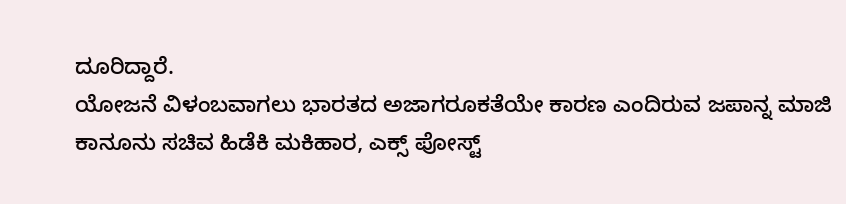ದೂರಿದ್ದಾರೆ.
ಯೋಜನೆ ವಿಳಂಬವಾಗಲು ಭಾರತದ ಅಜಾಗರೂಕತೆಯೇ ಕಾರಣ ಎಂದಿರುವ ಜಪಾನ್ನ ಮಾಜಿ ಕಾನೂನು ಸಚಿವ ಹಿಡೆಕಿ ಮಕಿಹಾರ, ಎಕ್ಸ್ ಪೋಸ್ಟ್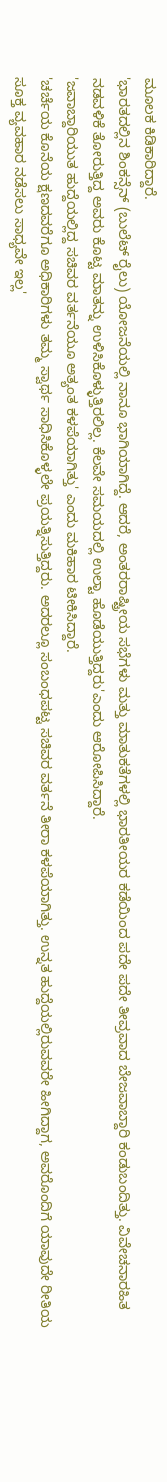ಮೂಲಕ ಕಿಡಿಕಾರಿದ್ದಾರೆ.
'ಭಾರತದಲ್ಲಿನ ಶಿಂಕನ್ಸೆನ್ (ಬುಲೆಟ್ ರೈಲು) ಯೋಜನೆಯಲ್ಲಿ ನಾನೂ ಭಾಗಿಯಾಗಿದ್ದೆ. ಆದರೆ, ಅಂತರರಾಷ್ಟ್ರೀಯ ಸಭೆಗಳು ಮತ್ತು ಮಾತುಕತೆಗಳಲ್ಲಿ ಭಾರತೀಯರ ಕಡೆಯಿಂದ ಪದೇ ಪದೇ ತೀವ್ರವಾದ ಬೇಜವಾಬ್ದಾರಿ ಕಂಡುಬಂದಿತ್ತು. ವಿವೇಚನಾರಹಿತ ನಡವಳಿಕೆ ತೋರುತ್ತಿದ್ದ ಅವರು ಕೊಟ್ಟ ಮಾತನ್ನು ಉಳಿಸಿಕೊಳ್ಳುತ್ತಿರಲಿಲ್ಲ. ಕೆಲವೇ ಸಮಯದಲ್ಲಿ ಉಲ್ಟಾ ಹೊಡೆಯುತ್ತಿದ್ದರು'ಎಂದು ಆರೋಪಿಸಿದ್ದಾರೆ.
'ಜವಾಬ್ದಾರಿಯುತ ಹುದ್ದೆಯಲ್ಲಿದ್ದ ಸಚಿವರ ವರ್ತನೆಯೂ ಅತ್ಯಂತ ಕಳಪೆಯಾಗಿತ್ತು' ಎಂದು ಮಕಿಹಾರ ಟೀಕಿಸಿದ್ದಾರೆ.
'ಚರ್ಚೆಯ ಕೊನೆಯ ಕ್ಷಣದವರೆಗೂ ಅಧಿಕಾರಿಗಳು ತಮ್ಮ ಸ್ವಾರ್ಥ ಸಾಧಿಸಿಕೊಳ್ಳಲೇ ಪ್ರಯತ್ನಿಸುತ್ತಿದ್ದರು. ಅದರಲ್ಲೂ ಸಂಬಂಧಪಟ್ಟ ಸಚಿವರ ವರ್ತನೆ ತೀರಾ ಕಳಪೆಯಾಗಿತ್ತು. ಉನ್ನತ ಹುದ್ದೆಯಲ್ಲಿರುವವರೇ ಹೀಗಿದ್ದಾಗ, ಅವರೊಂದಿಗೆ ಯಾವುದೇ ರೀತಿಯ ಸೂಕ್ತ ವ್ಯವಹಾರ ನಡೆಸಲು ಸಾಧ್ಯವೇ ಇಲ್ಲ'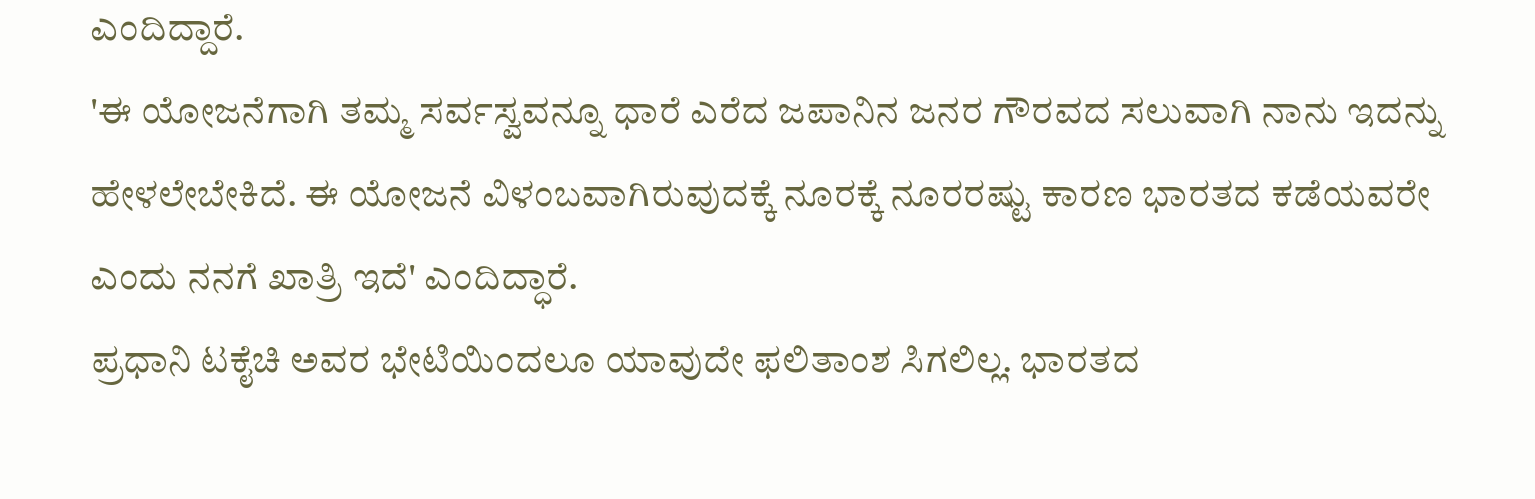ಎಂದಿದ್ದಾರೆ.
'ಈ ಯೋಜನೆಗಾಗಿ ತಮ್ಮ ಸರ್ವಸ್ವವನ್ನೂ ಧಾರೆ ಎರೆದ ಜಪಾನಿನ ಜನರ ಗೌರವದ ಸಲುವಾಗಿ ನಾನು ಇದನ್ನು ಹೇಳಲೇಬೇಕಿದೆ. ಈ ಯೋಜನೆ ವಿಳಂಬವಾಗಿರುವುದಕ್ಕೆ ನೂರಕ್ಕೆ ನೂರರಷ್ಟು ಕಾರಣ ಭಾರತದ ಕಡೆಯವರೇ ಎಂದು ನನಗೆ ಖಾತ್ರಿ ಇದೆ' ಎಂದಿದ್ಧಾರೆ.
ಪ್ರಧಾನಿ ಟಕೈಚಿ ಅವರ ಭೇಟಿಯಿಂದಲೂ ಯಾವುದೇ ಫಲಿತಾಂಶ ಸಿಗಲಿಲ್ಲ. ಭಾರತದ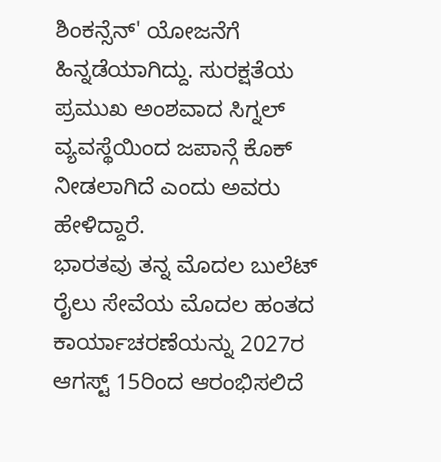ಶಿಂಕನ್ಸೆನ್' ಯೋಜನೆಗೆ ಹಿನ್ನಡೆಯಾಗಿದ್ದು. ಸುರಕ್ಷತೆಯ ಪ್ರಮುಖ ಅಂಶವಾದ ಸಿಗ್ನಲ್ ವ್ಯವಸ್ಥೆಯಿಂದ ಜಪಾನ್ಗೆ ಕೊಕ್ ನೀಡಲಾಗಿದೆ ಎಂದು ಅವರು ಹೇಳಿದ್ದಾರೆ.
ಭಾರತವು ತನ್ನ ಮೊದಲ ಬುಲೆಟ್ ರೈಲು ಸೇವೆಯ ಮೊದಲ ಹಂತದ ಕಾರ್ಯಾಚರಣೆಯನ್ನು 2027ರ ಆಗಸ್ಟ್ 15ರಿಂದ ಆರಂಭಿಸಲಿದೆ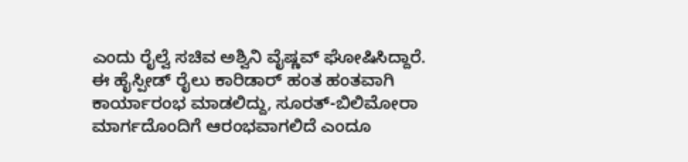ಎಂದು ರೈಲ್ವೆ ಸಚಿವ ಅಶ್ವಿನಿ ವೈಷ್ಣವ್ ಘೋಷಿಸಿದ್ದಾರೆ.
ಈ ಹೈಸ್ಪೀಡ್ ರೈಲು ಕಾರಿಡಾರ್ ಹಂತ ಹಂತವಾಗಿ ಕಾರ್ಯಾರಂಭ ಮಾಡಲಿದ್ದು, ಸೂರತ್-ಬಿಲಿಮೋರಾ ಮಾರ್ಗದೊಂದಿಗೆ ಆರಂಭವಾಗಲಿದೆ ಎಂದೂ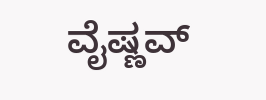ವೈಷ್ಣವ್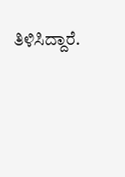ತಿಳಿಸಿದ್ದಾರೆ.